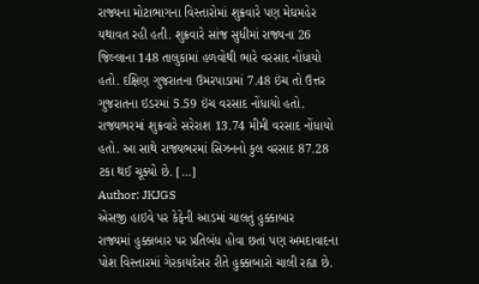રાજ્યના મોટાભાગના વિસ્તારોમાં શુક્રવારે પણ મેઘમહેર યથાવત રહી હતી. શુક્રવારે સાંજ સુધીમાં રાજ્યના 26 જિલ્લાના 148 તાલુકામાં હળવોથી ભારે વરસાદ નોંધાયો હતો. દક્ષિણ ગુજરાતના ઉમરપાડામાં 7.48 ઇંચ તો ઉત્તર ગુજરાતના ઇડરમાં 5.59 ઇંચ વરસાદ નોંધાયો હતો. રાજ્યભરમાં શુક્રવારે સરેરાશ 13.74 મીમી વરસાદ નોંધાયો હતો. આ સાથે રાજ્યભરમાં સિઝનનો કુલ વરસાદ 87.28 ટકા થઈ ચૂક્યો છે. […]
Author: JKJGS
એસજી હાઇવે પર કેફેની આડમાં ચાલતું હુક્કાબાર
રાજ્યમાં હુક્કાબાર પર પ્રતિબંધ હોવા છતાં પણ અમદાવાદના પોશ વિસ્તારમાં ગેરકાયદેસર રીતે હુક્કાબારો ચાલી રહ્યા છે.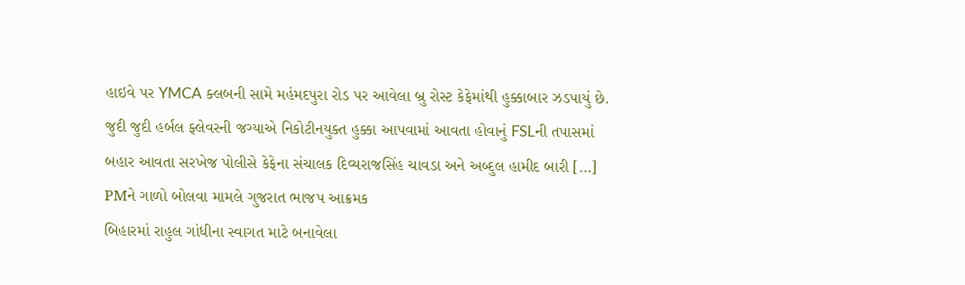હાઇવે પર YMCA ક્લબની સામે મહંમદપુરા રોડ પર આવેલા બ્રુ રોસ્ટ કેફેમાંથી હુક્કાબાર ઝડપાયું છે. જુદી જુદી હર્બલ ફ્લેવરની જગ્યાએ નિકોટીનયુક્ત હુક્કા આપવામાં આવતા હોવાનું FSLની તપાસમાં બહાર આવતા સરખેજ પોલીસે કેફેના સંચાલક દિવ્યરાજસિંહ ચાવડા અને અબ્દુલ હામીદ બારી […]
PMને ગાળો બોલવા મામલે ગુજરાત ભાજપ આક્રમક
બિહારમાં રાહુલ ગાંધીના સ્વાગત માટે બનાવેલા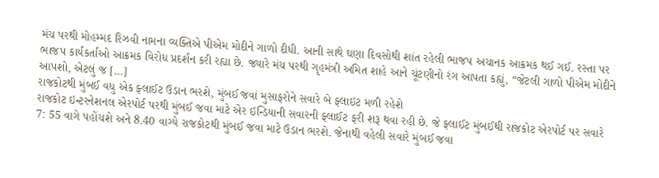મંચ પરથી મોહમ્મદ રિઝવી નામના વ્યક્તિએ પીએમ મોદીને ગાળો દીધી. આની સાથે ઘણા દિવસોથી શાંત રહેલી ભાજપ અચાનક આક્રમક થઈ ગઈ. રસ્તા પર ભાજપ કાર્યકર્તાઓ આક્રમક વિરોધ પ્રદર્શન કરી રહ્યા છે. જ્યારે મંચ પરથી ગૃહમંત્રી અમિત શાહે આને ચૂંટણીનો રંગ આપતા કહ્યું, “જેટલી ગાળો પીએમ મોદીને આપશો, એટલું જ […]
રાજકોટથી મુંબઈ વધુ એક ફ્લાઈટ ઉડાન ભરશે, મુંબઈ જવાં મુસાફરોને સવારે બે ફ્લાઇટ મળી રહેશે
રાજકોટ ઇન્ટરનેશનલ એરપોર્ટ પરથી મુંબઈ જવા માટે એર ઇન્ડિયાની સવારની ફ્લાઈટ ફરી શરૂ થવા રહી છે. જે ફ્લાઈટ મુંબઈથી રાજકોટ એરપોર્ટ પર સવારે 7: 55 વાગે પહોંચશે અને 8.40 વાગ્યે રાજકોટથી મુંબઈ જવા માટે ઉડાન ભરશે. જેનાથી વહેલી સવારે મુંબઈ જવા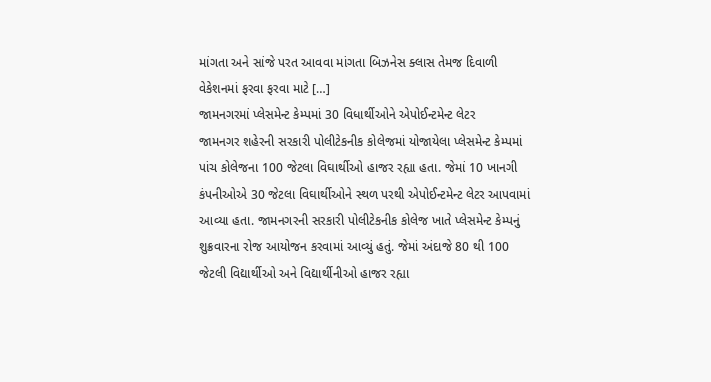માંગતા અને સાંજે પરત આવવા માંગતા બિઝનેસ ક્લાસ તેમજ દિવાળી વેકેશનમાં ફરવા ફરવા માટે […]
જામનગરમાં પ્લેસમેન્ટ કેમ્પમાં 30 વિધાર્થીઓને એપોઈન્ટમેન્ટ લેટર
જામનગર શહેરની સરકારી પોલીટેકનીક કોલેજમાં યોજાયેલા પ્લેસમેન્ટ કેમ્પમાં પાંચ કોલેજના 100 જેટલા વિઘાર્થીઓ હાજર રહ્યા હતા. જેમાં 10 ખાનગી કંપનીઓએ 30 જેટલા વિઘાર્થીઓને સ્થળ પરથી એપોઈન્ટમેન્ટ લેટર આપવામાં આવ્યા હતા. જામનગરની સરકારી પોલીટેકનીક કોલેજ ખાતે પ્લેસમેન્ટ કેમ્પનું શુક્રવારના રોજ આયોજન કરવામાં આવ્યું હતું. જેમાં અંદાજે 80 થી 100 જેટલી વિદ્યાર્થીઓ અને વિદ્યાર્થીનીઓ હાજર રહ્યા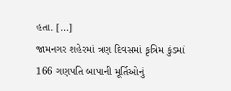હતા. […]
જામનગર શહેરમાં ત્રણ દિવસમાં કૃત્રિમ કુંડમાં 166 ગણપતિ બાપાની મૂર્તિઓનું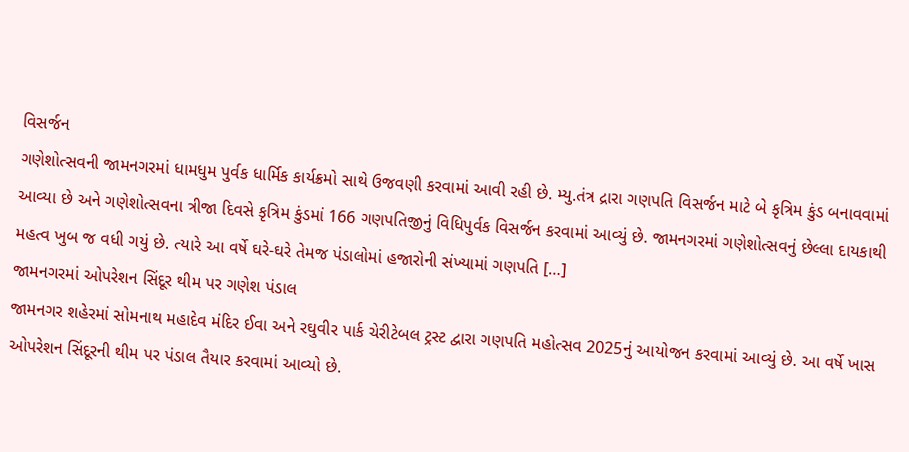વિસર્જન
ગણેશોત્સવની જામનગરમાં ધામધુમ પુર્વક ધાર્મિક કાર્યક્રમો સાથે ઉજવણી કરવામાં આવી રહી છે. મ્યુ.તંત્ર દ્રારા ગણપતિ વિસર્જન માટે બે કૃત્રિમ કુંડ બનાવવામાં આવ્યા છે અને ગણેશોત્સવના ત્રીજા દિવસે કૃત્રિમ કુંડમાં 166 ગણપતિજીનું વિધિપુર્વક વિસર્જન કરવામાં આવ્યું છે. જામનગરમાં ગણેશોત્સવનું છેલ્લા દાયકાથી મહત્વ ખુબ જ વધી ગયું છે. ત્યારે આ વર્ષે ઘરે-ઘરે તેમજ પંડાલોમાં હજારોની સંખ્યામાં ગણપતિ […]
જામનગરમાં ઓપરેશન સિંદૂર થીમ પર ગણેશ પંડાલ
જામનગર શહેરમાં સોમનાથ મહાદેવ મંદિર ઈવા અને રઘુવીર પાર્ક ચેરીટેબલ ટ્રસ્ટ દ્વારા ગણપતિ મહોત્સવ 2025નું આયોજન કરવામાં આવ્યું છે. આ વર્ષે ખાસ ઓપરેશન સિંદૂરની થીમ પર પંડાલ તૈયાર કરવામાં આવ્યો છે.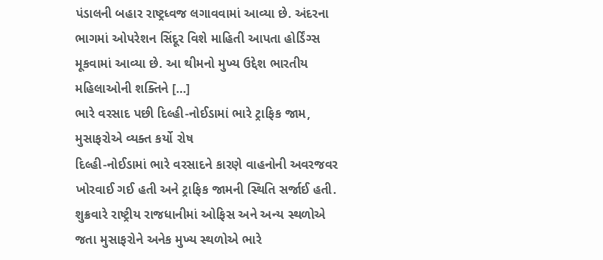પંડાલની બહાર રાષ્ટ્રધ્વજ લગાવવામાં આવ્યા છે. અંદરના ભાગમાં ઓપરેશન સિંદૂર વિશે માહિતી આપતા હોર્ડિંગ્સ મૂકવામાં આવ્યા છે. આ થીમનો મુખ્ય ઉદ્દેશ ભારતીય મહિલાઓની શક્તિને […]
ભારે વરસાદ પછી દિલ્હી-નોઈડામાં ભારે ટ્રાફિક જામ, મુસાફરોએ વ્યક્ત કર્યો રોષ
દિલ્હી-નોઈડામાં ભારે વરસાદને કારણે વાહનોની અવરજવર ખોરવાઈ ગઈ હતી અને ટ્રાફિક જામની સ્થિતિ સર્જાઈ હતી. શુક્રવારે રાષ્ટ્રીય રાજધાનીમાં ઓફિસ અને અન્ય સ્થળોએ જતા મુસાફરોને અનેક મુખ્ય સ્થળોએ ભારે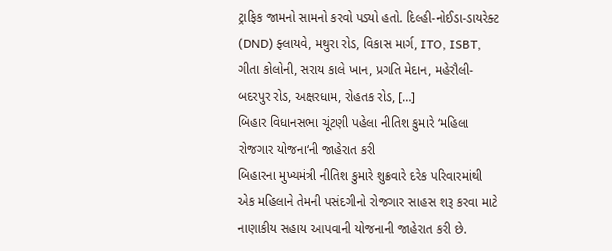ટ્રાફિક જામનો સામનો કરવો પડ્યો હતો. દિલ્હી-નોઈડા-ડાયરેક્ટ (DND) ફ્લાયવે, મથુરા રોડ, વિકાસ માર્ગ, ITO, ISBT, ગીતા કોલોની, સરાય કાલે ખાન, પ્રગતિ મેદાન, મહેરૌલી-બદરપુર રોડ, અક્ષરધામ, રોહતક રોડ, […]
બિહાર વિધાનસભા ચૂંટણી પહેલા નીતિશ કુમારે ‘મહિલા રોજગાર યોજના‘ની જાહેરાત કરી
બિહારના મુખ્યમંત્રી નીતિશ કુમારે શુક્રવારે દરેક પરિવારમાંથી એક મહિલાને તેમની પસંદગીનો રોજગાર સાહસ શરૂ કરવા માટે નાણાકીય સહાય આપવાની યોજનાની જાહેરાત કરી છે.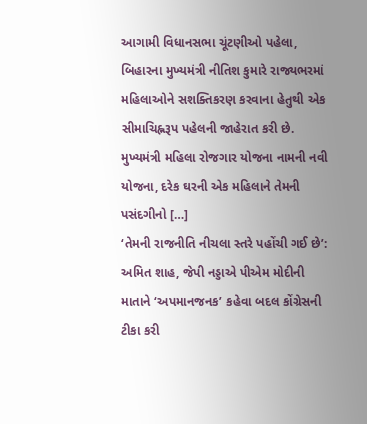આગામી વિધાનસભા ચૂંટણીઓ પહેલા, બિહારના મુખ્યમંત્રી નીતિશ કુમારે રાજ્યભરમાં મહિલાઓને સશક્તિકરણ કરવાના હેતુથી એક સીમાચિહ્નરૂપ પહેલની જાહેરાત કરી છે. મુખ્યમંત્રી મહિલા રોજગાર યોજના નામની નવી યોજના, દરેક ઘરની એક મહિલાને તેમની પસંદગીનો […]
‘તેમની રાજનીતિ નીચલા સ્તરે પહોંચી ગઈ છે’: અમિત શાહ, જેપી નડ્ડાએ પીએમ મોદીની માતાને ‘અપમાનજનક’ કહેવા બદલ કોંગ્રેસની ટીકા કરી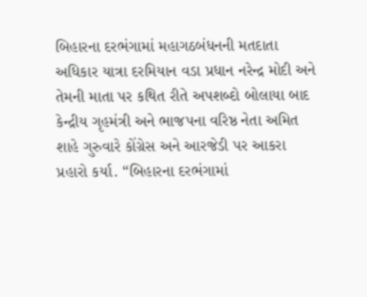બિહારના દરભંગામાં મહાગઠબંધનની મતદાતા અધિકાર યાત્રા દરમિયાન વડા પ્રધાન નરેન્દ્ર મોદી અને તેમની માતા પર કથિત રીતે અપશબ્દો બોલાયા બાદ કેન્દ્રીય ગૃહમંત્રી અને ભાજપના વરિષ્ઠ નેતા અમિત શાહે ગુરુવારે કોંગ્રેસ અને આરજેડી પર આકરા પ્રહારો કર્યા. “બિહારના દરભંગામાં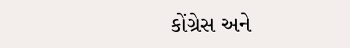કોંગ્રેસ અને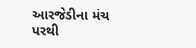આરજેડીના મંચ પરથી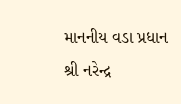માનનીય વડા પ્રધાન શ્રી નરેન્દ્ર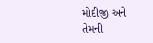મોદીજી અને તેમની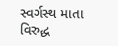સ્વર્ગસ્થ માતા વિરુદ્ધ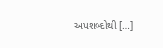અપશબ્દોથી […]